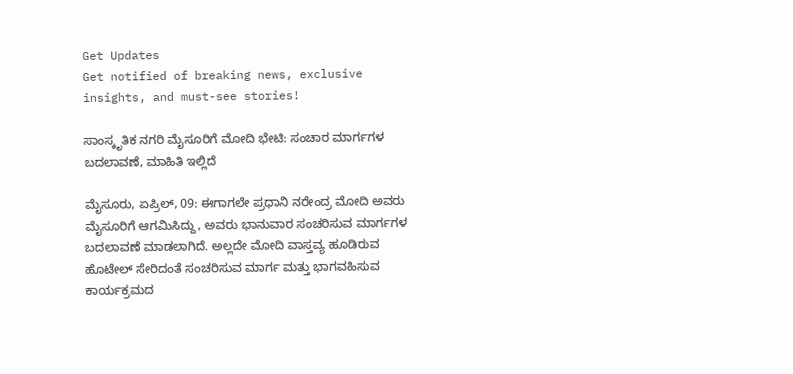Get Updates
Get notified of breaking news, exclusive insights, and must-see stories!

ಸಾಂಸ್ಕೃತಿಕ ನಗರಿ ಮೈಸೂರಿಗೆ ಮೋದಿ ಭೇಟಿ: ಸಂಚಾರ ಮಾರ್ಗಗಳ ಬದಲಾವಣೆ, ಮಾಹಿತಿ ಇಲ್ಲಿದೆ

ಮೈಸೂರು, ಏಪ್ರಿಲ್‌, 09: ಈಗಾಗಲೇ ಪ್ರಧಾನಿ ನರೇಂದ್ರ ಮೋದಿ ಅವರು ಮೈಸೂರಿಗೆ ಆಗಮಿಸಿದ್ದು, ಅವರು ಭಾನುವಾರ ಸಂಚರಿಸುವ ಮಾರ್ಗಗಳ ಬದಲಾವಣೆ ಮಾಡಲಾಗಿದೆ. ಅಲ್ಲದೇ ಮೋದಿ ವಾಸ್ತವ್ಯ ಹೂಡಿರುವ ಹೊಟೇಲ್ ಸೇರಿದಂತೆ ಸಂಚರಿಸುವ ಮಾರ್ಗ ಮತ್ತು ಭಾಗವಹಿಸುವ ಕಾರ್ಯಕ್ರಮದ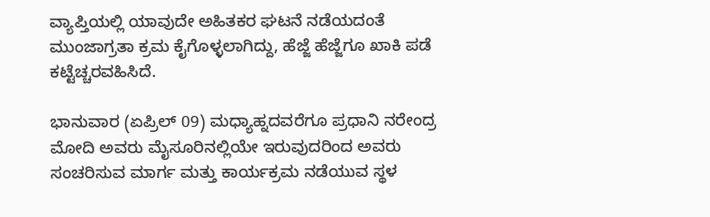ವ್ಯಾಪ್ತಿಯಲ್ಲಿ ಯಾವುದೇ ಅಹಿತಕರ ಘಟನೆ ನಡೆಯದಂತೆ ಮುಂಜಾಗ್ರತಾ ಕ್ರಮ ಕೈಗೊಳ್ಳಲಾಗಿದ್ದು, ಹೆಜ್ಜೆ ಹೆಜ್ಜೆಗೂ ಖಾಕಿ ಪಡೆ ಕಟ್ಟೆಚ್ಚರವಹಿಸಿದೆ.

ಭಾನುವಾರ (ಏಪ್ರಿಲ್‌ 09) ಮಧ್ಯಾಹ್ನದವರೆಗೂ ಪ್ರಧಾನಿ ನರೇಂದ್ರ ಮೋದಿ ಅವರು ಮೈಸೂರಿನಲ್ಲಿಯೇ ಇರುವುದರಿಂದ ಅವರು ಸಂಚರಿಸುವ ಮಾರ್ಗ ಮತ್ತು ಕಾರ್ಯಕ್ರಮ ನಡೆಯುವ ಸ್ಥಳ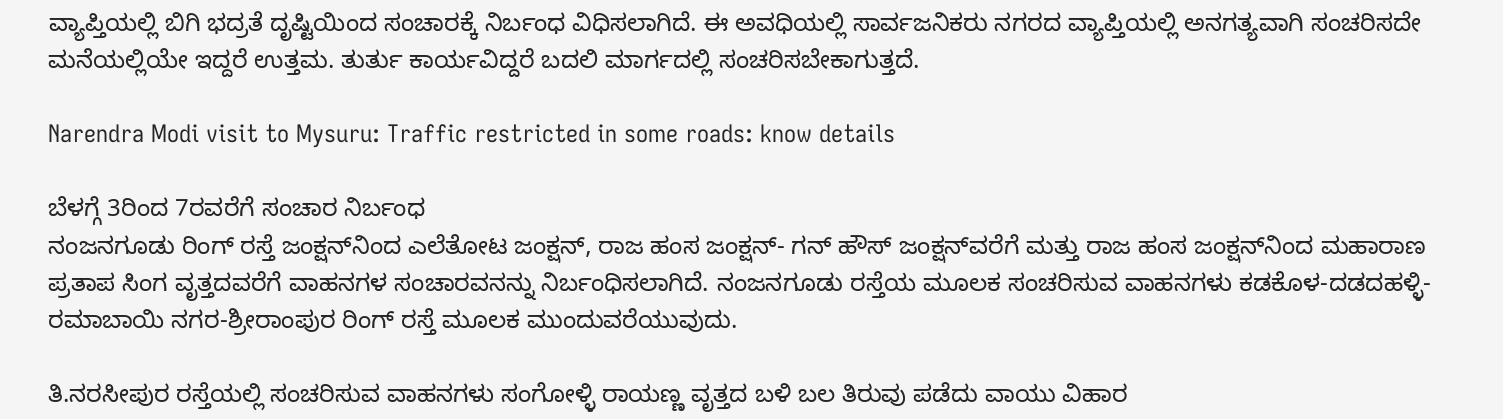ವ್ಯಾಪ್ತಿಯಲ್ಲಿ ಬಿಗಿ ಭದ್ರತೆ ದೃಷ್ಟಿಯಿಂದ ಸಂಚಾರಕ್ಕೆ ನಿರ್ಬಂಧ ವಿಧಿಸಲಾಗಿದೆ. ಈ ಅವಧಿಯಲ್ಲಿ ಸಾರ್ವಜನಿಕರು ನಗರದ ವ್ಯಾಪ್ತಿಯಲ್ಲಿ ಅನಗತ್ಯವಾಗಿ ಸಂಚರಿಸದೇ ಮನೆಯಲ್ಲಿಯೇ ಇದ್ದರೆ ಉತ್ತಮ. ತುರ್ತು ಕಾರ್ಯವಿದ್ದರೆ ಬದಲಿ ಮಾರ್ಗದಲ್ಲಿ ಸಂಚರಿಸಬೇಕಾಗುತ್ತದೆ.

Narendra Modi visit to Mysuru: Traffic restricted in some roads: know details

ಬೆಳಗ್ಗೆ 3ರಿಂದ 7ರವರೆಗೆ ಸಂಚಾರ ನಿರ್ಬಂಧ
ನಂಜನಗೂಡು ರಿಂಗ್ ರಸ್ತೆ ಜಂಕ್ಷನ್‌ನಿಂದ ಎಲೆತೋಟ ಜಂಕ್ಷನ್, ರಾಜ ಹಂಸ ಜಂಕ್ಷನ್- ಗನ್ ಹೌಸ್ ಜಂಕ್ಷನ್‌ವರೆಗೆ ಮತ್ತು ರಾಜ ಹಂಸ ಜಂಕ್ಷನ್‌ನಿಂದ ಮಹಾರಾಣ ಪ್ರತಾಪ ಸಿಂಗ ವೃತ್ತದವರೆಗೆ ವಾಹನಗಳ ಸಂಚಾರವನನ್ನು ನಿರ್ಬಂಧಿಸಲಾಗಿದೆ. ನಂಜನಗೂಡು ರಸ್ತೆಯ ಮೂಲಕ ಸಂಚರಿಸುವ ವಾಹನಗಳು ಕಡಕೊಳ-ದಡದಹಳ್ಳಿ-ರಮಾಬಾಯಿ ನಗರ-ಶ್ರೀರಾಂಪುರ ರಿಂಗ್ ರಸ್ತೆ ಮೂಲಕ ಮುಂದುವರೆಯುವುದು.

ತಿ.ನರಸೀಪುರ ರಸ್ತೆಯಲ್ಲಿ ಸಂಚರಿಸುವ ವಾಹನಗಳು ಸಂಗೋಳ್ಳಿ ರಾಯಣ್ಣ ವೃತ್ತದ ಬಳಿ ಬಲ ತಿರುವು ಪಡೆದು ವಾಯು ವಿಹಾರ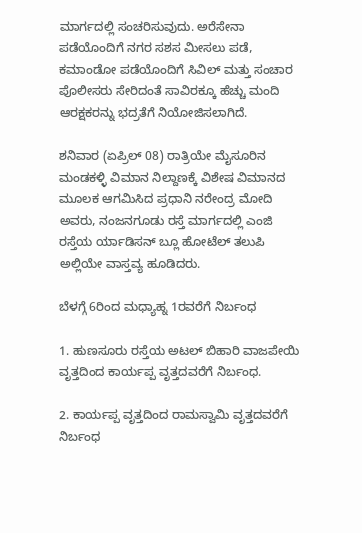ಮಾರ್ಗದಲ್ಲಿ ಸಂಚರಿಸುವುದು. ಅರೆಸೇನಾ ಪಡೆಯೊಂದಿಗೆ ನಗರ ಸಶಸ ಮೀಸಲು ಪಡೆ, ಕಮಾಂಡೋ ಪಡೆಯೊಂದಿಗೆ ಸಿವಿಲ್ ಮತ್ತು ಸಂಚಾರ ಪೊಲೀಸರು ಸೇರಿದಂತೆ ಸಾವಿರಕ್ಕೂ ಹೆಚ್ಚು ಮಂದಿ ಆರಕ್ಷಕರನ್ನು ಭದ್ರತೆಗೆ ನಿಯೋಜಿಸಲಾಗಿದೆ.

ಶನಿವಾರ (ಏಪ್ರಿಲ್‌ 08) ರಾತ್ರಿಯೇ ಮೈಸೂರಿನ ಮಂಡಕಳ್ಳಿ ವಿಮಾನ ನಿಲ್ದಾಣಕ್ಕೆ ವಿಶೇಷ ವಿಮಾನದ ಮೂಲಕ ಆಗಮಿಸಿದ ಪ್ರಧಾನಿ ನರೇಂದ್ರ ಮೋದಿ ಅವರು, ನಂಜನಗೂಡು ರಸ್ತೆ ಮಾರ್ಗದಲ್ಲಿ ಎಂಜಿ ರಸ್ತೆಯ ರ್ಯಾಡಿಸನ್ ಬ್ಲೂ ಹೋಟೆಲ್ ತಲುಪಿ ಅಲ್ಲಿಯೇ ವಾಸ್ತವ್ಯ ಹೂಡಿದರು.

ಬೆಳಗ್ಗೆ 6ರಿಂದ ಮಧ್ಯಾಹ್ನ 1ರವರೆಗೆ ನಿರ್ಬಂಧ

1. ಹುಣಸೂರು ರಸ್ತೆಯ ಅಟಲ್ ಬಿಹಾರಿ ವಾಜಪೇಯಿ ವೃತ್ತದಿಂದ ಕಾರ್ಯಪ್ಪ ವೃತ್ತದವರೆಗೆ ನಿರ್ಬಂಧ.

2. ಕಾರ್ಯಪ್ಪ ವೃತ್ತದಿಂದ ರಾಮಸ್ವಾಮಿ ವೃತ್ತದವರೆಗೆ ನಿರ್ಬಂಧ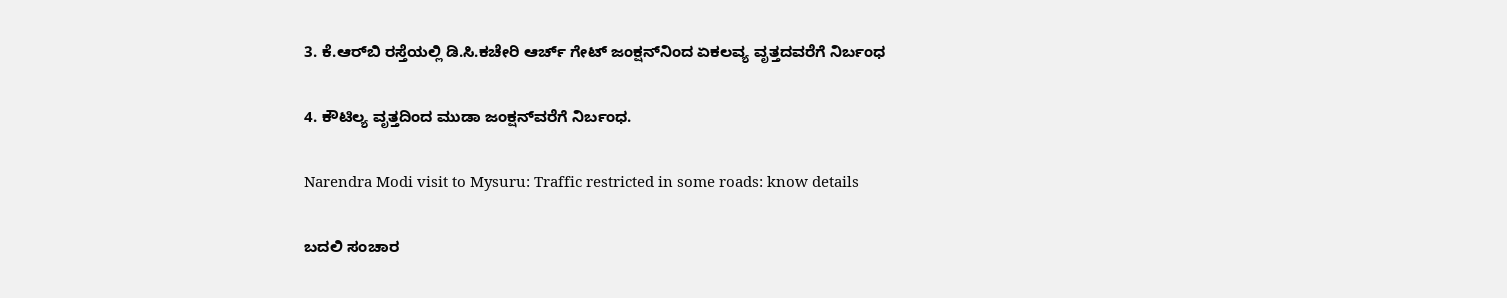3. ಕೆ.ಆರ್‌ಬಿ ರಸ್ತೆಯಲ್ಲಿ ಡಿ.ಸಿ.ಕಚೇರಿ ಆರ್ಚ್ ಗೇಟ್ ಜಂಕ್ಷನ್‌ನಿಂದ ಏಕಲವ್ಯ ವೃತ್ತದವರೆಗೆ ನಿರ್ಬಂಧ

4. ಕೌಟಿಲ್ಯ ವೃತ್ತದಿಂದ ಮುಡಾ ಜಂಕ್ಷನ್‌ವರೆಗೆ ನಿರ್ಬಂಧ.

Narendra Modi visit to Mysuru: Traffic restricted in some roads: know details

ಬದಲಿ ಸಂಚಾರ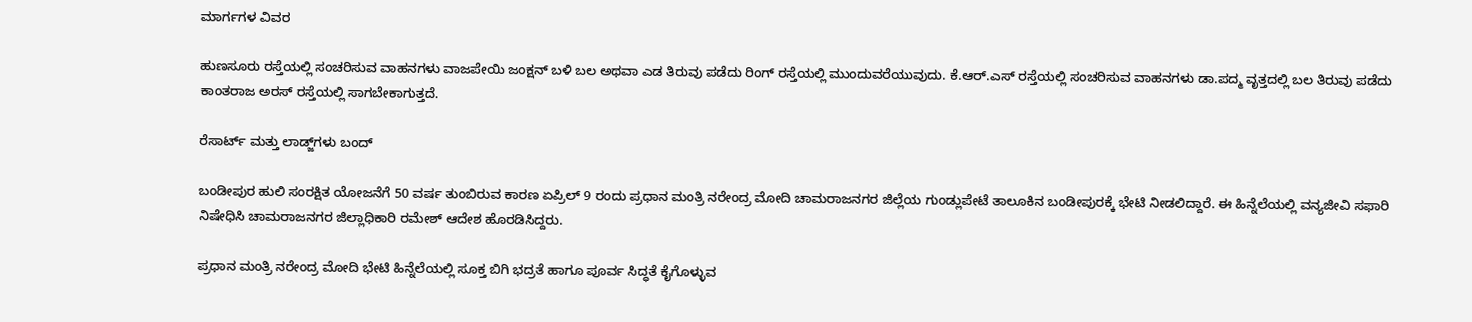ಮಾರ್ಗಗಳ ವಿವರ

ಹುಣಸೂರು ರಸ್ತೆಯಲ್ಲಿ ಸಂಚರಿಸುವ ವಾಹನಗಳು ವಾಜಪೇಯಿ ಜಂಕ್ಷನ್ ಬಳಿ ಬಲ ಅಥವಾ ಎಡ ತಿರುವು ಪಡೆದು ರಿಂಗ್ ರಸ್ತೆಯಲ್ಲಿ ಮುಂದುವರೆಯುವುದು. ಕೆ.ಆರ್.ಎಸ್ ರಸ್ತೆಯಲ್ಲಿ ಸಂಚರಿಸುವ ವಾಹನಗಳು ಡಾ.ಪದ್ಮ ವೃತ್ತದಲ್ಲಿ ಬಲ ತಿರುವು ಪಡೆದು ಕಾಂತರಾಜ ಅರಸ್ ರಸ್ತೆಯಲ್ಲಿ ಸಾಗಬೇಕಾಗುತ್ತದೆ.

ರೆಸಾರ್ಟ್ ಮತ್ತು ಲಾಡ್ಜ್‌ಗಳು ಬಂದ್‌

ಬಂಡೀಪುರ ಹುಲಿ ಸಂರಕ್ಷಿತ ಯೋಜನೆಗೆ 50 ವರ್ಷ ತುಂಬಿರುವ ಕಾರಣ ಏಪ್ರಿಲ್‌ 9 ರಂದು ಪ್ರಧಾನ ಮಂತ್ರಿ ನರೇಂದ್ರ ಮೋದಿ ಚಾಮರಾಜನಗರ ಜಿಲ್ಲೆಯ ಗುಂಡ್ಲುಪೇಟೆ ತಾಲೂಕಿನ ಬಂಡೀಪುರಕ್ಕೆ ಭೇಟಿ ನೀಡಲಿದ್ದಾರೆ. ಈ ಹಿನ್ನೆಲೆಯಲ್ಲಿ ವನ್ಯಜೀವಿ ಸಫಾರಿ ನಿಷೇಧಿಸಿ ಚಾಮರಾಜನಗರ ಜಿಲ್ಲಾಧಿಕಾರಿ ರಮೇಶ್ ಆದೇಶ ಹೊರಡಿಸಿದ್ದರು‌.

ಪ್ರಧಾನ ಮಂತ್ರಿ ನರೇಂದ್ರ ಮೋದಿ ಭೇಟಿ ಹಿನ್ನೆಲೆಯಲ್ಲಿ ಸೂಕ್ತ ಬಿಗಿ ಭದ್ರತೆ ಹಾಗೂ ಪೂರ್ವ ಸಿದ್ಧತೆ ಕೈಗೊಳ್ಳುವ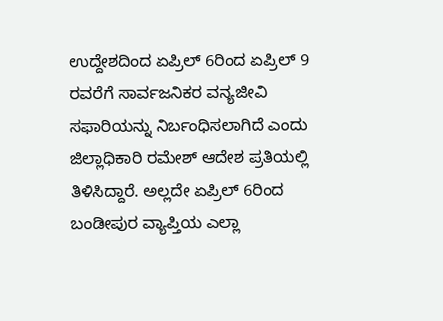ಉದ್ದೇಶದಿಂದ ಏಪ್ರಿಲ್‌ 6ರಿಂದ ಏಪ್ರಿಲ್‌ 9 ರವರೆಗೆ ಸಾರ್ವಜನಿಕರ ವನ್ಯಜೀವಿ ಸಫಾರಿಯನ್ನು ನಿರ್ಬಂಧಿಸಲಾಗಿದೆ ಎಂದು ಜಿಲ್ಲಾಧಿಕಾರಿ ರಮೇಶ್ ಆದೇಶ ಪ್ರತಿಯಲ್ಲಿ ತಿಳಿಸಿದ್ದಾರೆ. ಅಲ್ಲದೇ ಏಪ್ರಿಲ್‌ 6ರಿಂದ ಬಂಡೀಪುರ ವ್ಯಾಪ್ತಿಯ ಎಲ್ಲಾ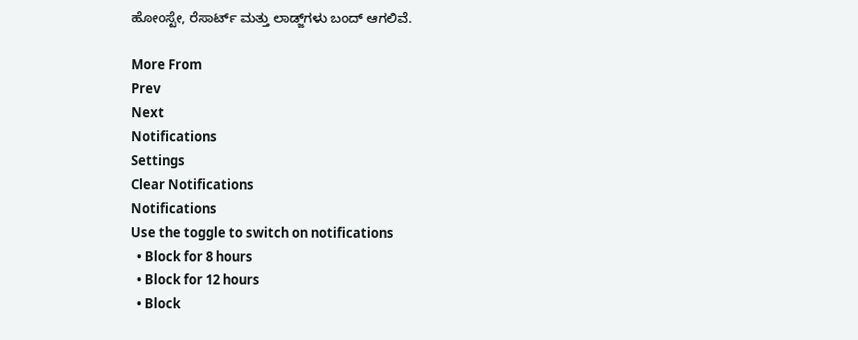ಹೋಂಸ್ಟೇ, ರೆಸಾರ್ಟ್ ಮತ್ತು ಲಾಡ್ಜ್‌ಗಳು ಬಂದ್‌ ಆಗಲಿವೆ.

More From
Prev
Next
Notifications
Settings
Clear Notifications
Notifications
Use the toggle to switch on notifications
  • Block for 8 hours
  • Block for 12 hours
  • Block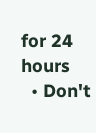for 24 hours
  • Don't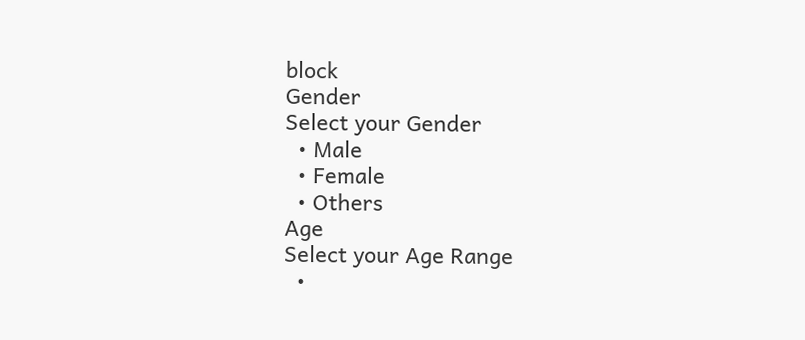block
Gender
Select your Gender
  • Male
  • Female
  • Others
Age
Select your Age Range
  •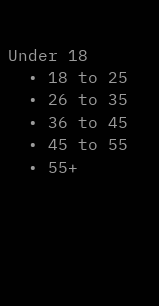Under 18
  • 18 to 25
  • 26 to 35
  • 36 to 45
  • 45 to 55
  • 55+